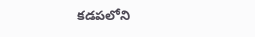కడపలోని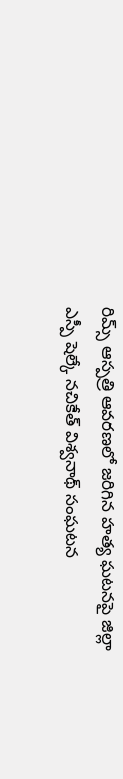రిమ్స్ ఆస్పత్రి ఆవరణలో జరిగిన హత్య ఘటనపై జిల్లా ఎస్పీ షెల్కే నచికేత్ విశ్వనాథ్ సంఘటన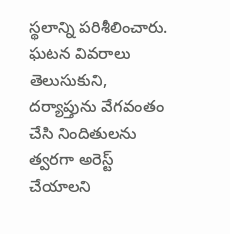స్థలాన్ని పరిశీలించారు. ఘటన వివరాలు తెలుసుకుని, దర్యాప్తును వేగవంతం చేసి నిందితులను త్వరగా అరెస్ట్ చేయాలని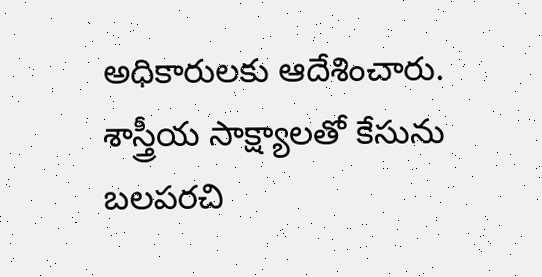అధికారులకు ఆదేశించారు. శాస్త్రీయ సాక్ష్యాలతో కేసును బలపరచి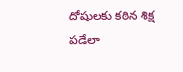దోషులకు కఠిన శిక్ష పడేలా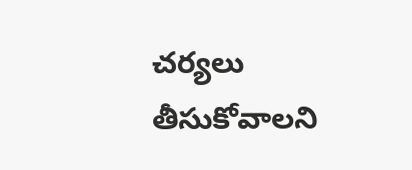చర్యలు తీసుకోవాలని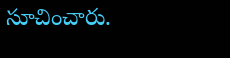సూచించారు.